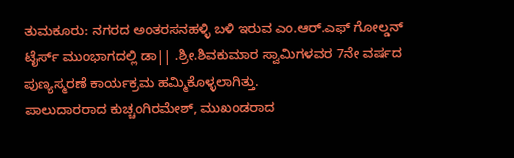ತುಮಕೂರು: ನಗರದ ಅಂತರಸನಹಳ್ಳಿ ಬಳಿ ಇರುವ ಎಂ.ಆರ್.ಎಫ್ ಗೋಲ್ಡನ್ ಟೈರ್ಸ್ ಮುಂಭಾಗದಲ್ಲಿ ಡಾ|| .ಶ್ರೀ.ಶಿವಕುಮಾರ ಸ್ವಾಮಿಗಳವರ 7ನೇ ವರ್ಷದ ಪುಣ್ಯಸ್ಮರಣೆ ಕಾರ್ಯಕ್ರಮ ಹಮ್ಮಿಕೊಳ್ಳಲಾಗಿತ್ತು.
ಪಾಲುದಾರರಾದ ಕುಚ್ಚಂಗಿರಮೇಶ್, ಮುಖಂಡರಾದ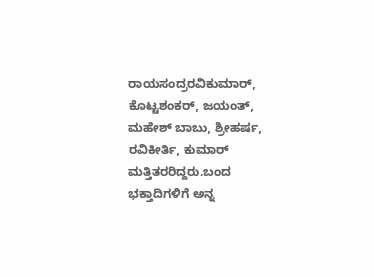ರಾಯಸಂದ್ರರವಿಕುಮಾರ್, ಕೊಟ್ಟಶಂಕರ್, ಜಯಂತ್, ಮಹೇಶ್ ಬಾಬು, ಶ್ರೀಹರ್ಷ, ರವಿಕೀರ್ತಿ, ಕುಮಾರ್ ಮತ್ತಿತರರಿದ್ದರು.ಬಂದ ಭಕ್ತಾದಿಗಳಿಗೆ ಅನ್ನ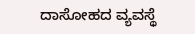ದಾಸೋಹದ ವ್ಯವಸ್ಥೆ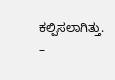ಕಲ್ಪಿಸಲಾಗಿತ್ತು.
–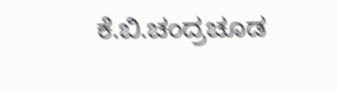ಕೆ.ಬಿ.ಚಂದ್ರಚೂಡ